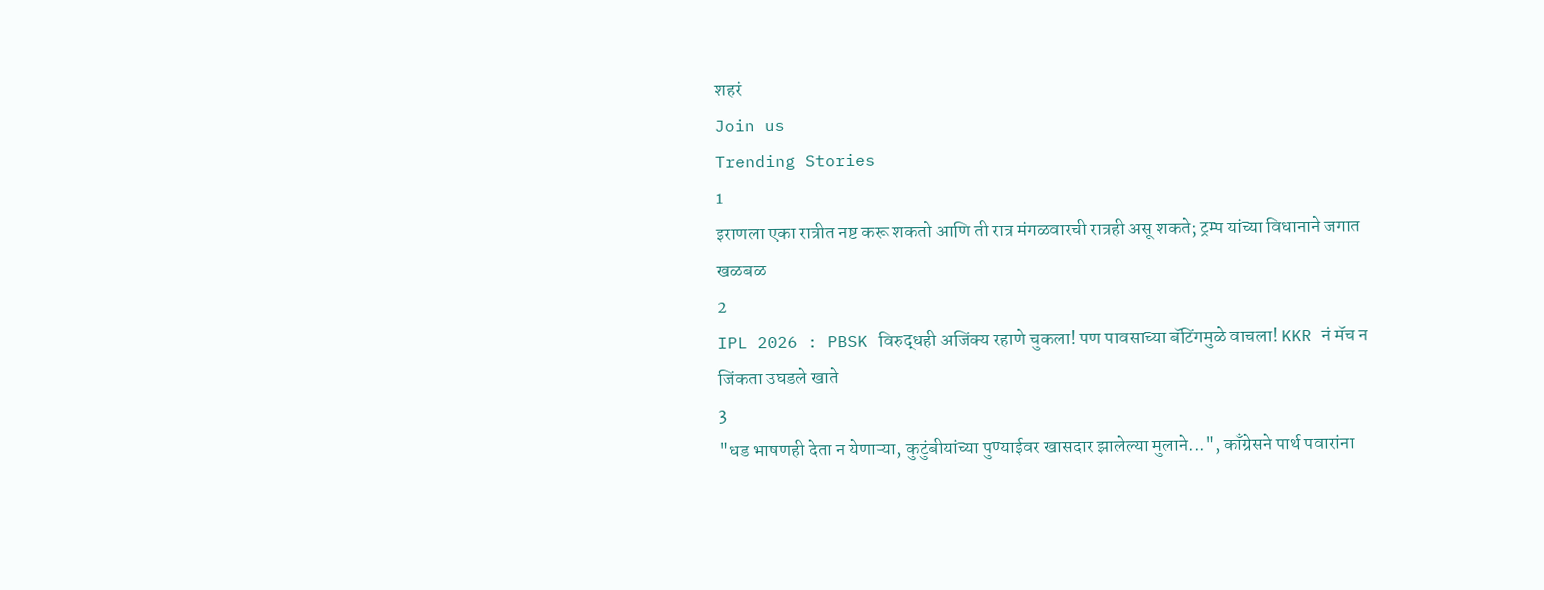शहरं
Join us
Trending Stories
1
इराणला एका रात्रीत नष्ट करू शकतो आणि ती रात्र मंगळवारची रात्रही असू शकते; ट्रम्प यांच्या विधानाने जगात खळबळ
2
IPL 2026 : PBSK विरुद्धही अजिंक्य रहाणे चुकला! पण पावसाच्या बॅटिंगमुळे वाचला! KKR नं मॅच न जिंकता उघडले खाते
3
"धड भाषणही देता न येणाऱ्या, कुटुंबीयांच्या पुण्याईवर खासदार झालेल्या मुलाने...", काँग्रेसने पार्थ पवारांना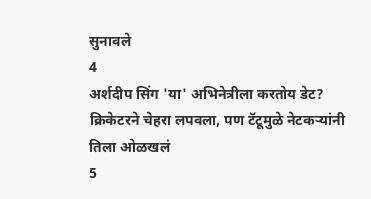सुनावले
4
अर्शदीप सिंग 'या' अभिनेत्रीला करतोय डेट? क्रिकेटरने चेहरा लपवला, पण टॅटूमुळे नेटकऱ्यांनी तिला ओळखलं
5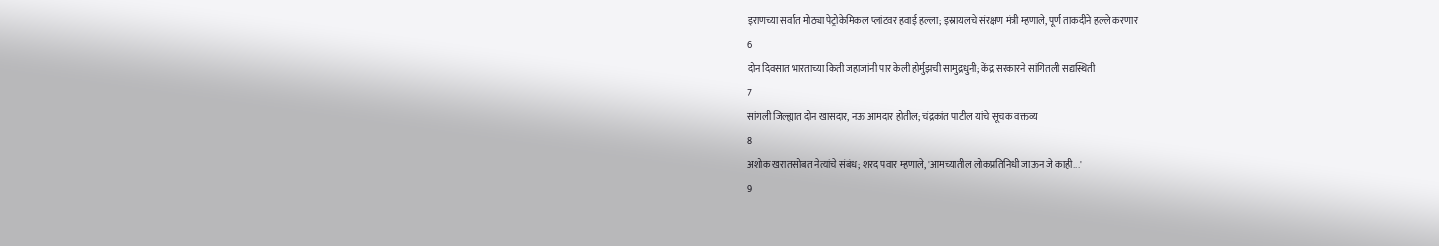इराणच्या सर्वात मोठ्या पेट्रोकेमिकल प्लांटवर हवाई हल्ला; इस्रायलचे संरक्षण मंत्री म्हणाले, पूर्ण ताकदीने हल्ले करणार
6
दोन दिवसात भारताच्या किती जहाजांनी पार केली होर्मुझची सामुद्रधुनी; केंद्र सरकारने सांगितली सद्यस्थिती
7
सांगली जिल्ह्यात दोन खासदार, नऊ आमदार होतील; चंद्रकांत पाटील यांचे सूचक वक्तव्य
8
अशोक खरातसोबत नेत्यांचे संबंध; शरद पवार म्हणाले, 'आमच्यातील लोकप्रतिनिधी जाऊन जे काही...'
9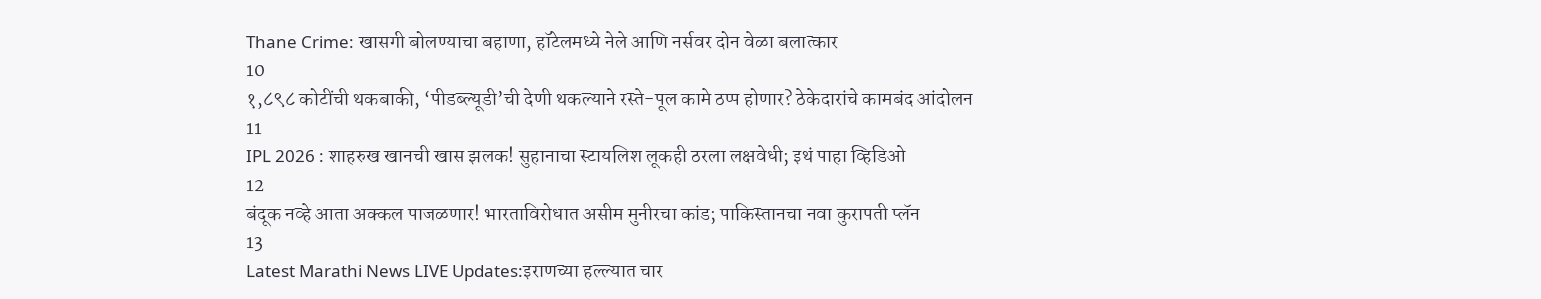Thane Crime: खासगी बोलण्याचा बहाणा, हॉटेलमध्ये नेले आणि नर्सवर दोन वेळा बलात्कार
10
१,८९८ कोटींची थकबाकी, ‘पीडब्ल्यूडी’ची देणी थकल्याने रस्ते-पूल कामे ठप्प होणार? ठेकेदारांचे कामबंद आंदोलन
11
IPL 2026 : शाहरुख खानची खास झलक! सुहानाचा स्टायलिश लूकही ठरला लक्षवेधी; इथं पाहा व्हिडिओ
12
बंदूक नव्हे आता अक्कल पाजळणार! भारताविरोधात असीम मुनीरचा कांड; पाकिस्तानचा नवा कुरापती प्लॅन
13
Latest Marathi News LIVE Updates:इराणच्या हल्ल्यात चार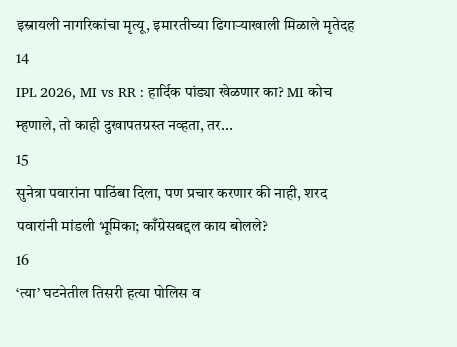इस्रायली नागरिकांचा मृत्यू, इमारतीच्या ढिगाऱ्याखाली मिळाले मृतेदह
14
IPL 2026, MI vs RR : हार्दिक पांड्या खेळणार का? MI कोच म्हणाले, तो काही दुखापतग्रस्त नव्हता, तर...
15
सुनेत्रा पवारांना पाठिंबा दिला, पण प्रचार करणार की नाही, शरद पवारांनी मांडली भूमिका; काँग्रेसबद्दल काय बोलले?
16
‘त्या’ घटनेतील तिसरी हत्या पोलिस व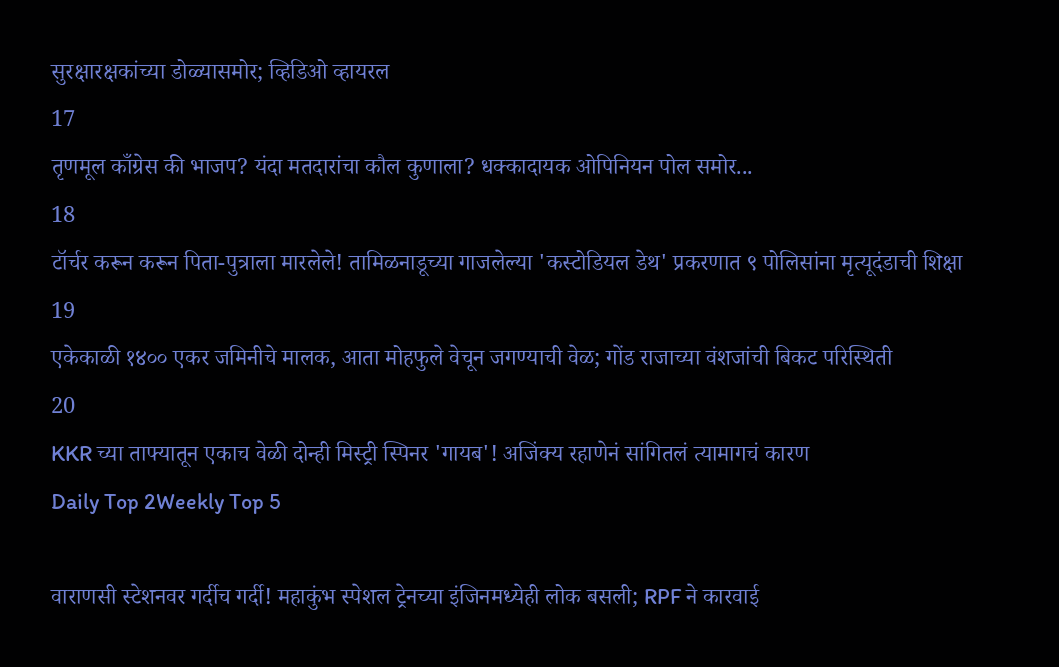सुरक्षारक्षकांच्या डोळ्यासमोर; व्हिडिओ व्हायरल
17
तृणमूल काँग्रेस की भाजप? यंदा मतदारांचा कौल कुणाला? धक्कादायक ओपिनियन पोल समोर...
18
टॉर्चर करून करून पिता-पुत्राला मारलेले! तामिळनाडूच्या गाजलेल्या 'कस्टोडियल डेथ' प्रकरणात ९ पोलिसांना मृत्यूदंडाची शिक्षा
19
एकेकाळी १४०० एकर जमिनीचे मालक, आता मोहफुले वेचून जगण्याची वेळ; गोंड राजाच्या वंशजांची बिकट परिस्थिती
20
KKR च्या ताफ्यातून एकाच वेळी दोन्ही मिस्ट्री स्पिनर 'गायब'! अजिंक्य रहाणेनं सांगितलं त्यामागचं कारण
Daily Top 2Weekly Top 5

वाराणसी स्टेशनवर गर्दीच गर्दी! महाकुंभ स्पेशल ट्रेनच्या इंजिनमध्येही लोक बसली; RPF ने कारवाई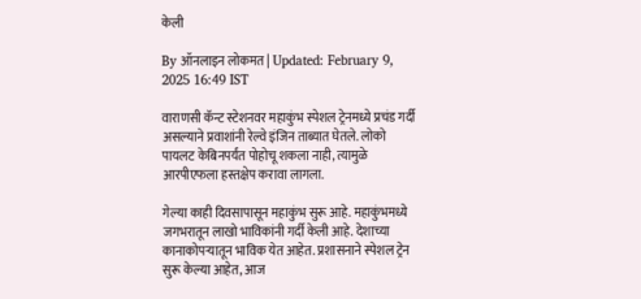केली

By ऑनलाइन लोकमत | Updated: February 9, 2025 16:49 IST

वाराणसी कॅन्ट स्टेशनवर महाकुंभ स्पेशल ट्रेनमध्ये प्रचंड गर्दी असल्याने प्रवाशांनी रेल्वे इंजिन ताब्यात घेतले. लोको पायलट केबिनपर्यंत पोहोचू शकला नाही, त्यामुळे आरपीएफला हस्तक्षेप करावा लागला.

गेल्या काही दिवसापासून महाकुंभ सुरू आहे. महाकुंभमध्ये जगभरातून लाखो भाविकांनी गर्दी केली आहे. देशाच्या कानाकोपऱ्यातून भाविक येत आहेत. प्रशासनाने स्पेशल ट्रेन सुरू केल्या आहेत, आज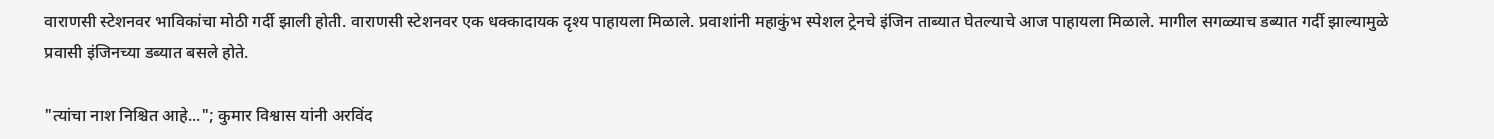वाराणसी स्टेशनवर भाविकांचा मोठी गर्दी झाली होती. वाराणसी स्टेशनवर एक धक्कादायक दृश्य पाहायला मिळाले. प्रवाशांनी महाकुंभ स्पेशल ट्रेनचे इंजिन ताब्यात घेतल्याचे आज पाहायला मिळाले. मागील सगळ्याच डब्यात गर्दी झाल्यामुळे प्रवासी इंजिनच्या डब्यात बसले होते.

"त्यांचा नाश निश्चित आहे..."; कुमार विश्वास यांनी अरविंद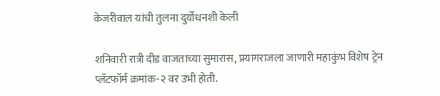केजरीवाल यांची तुलना दुर्योधनशी केली

शनिवारी रात्री दीड वाजताच्या सुमारास, प्रयागराजला जाणारी महाकुंभ विशेष ट्रेन प्लॅटफॉर्म क्रमांक-२ वर उभी होती.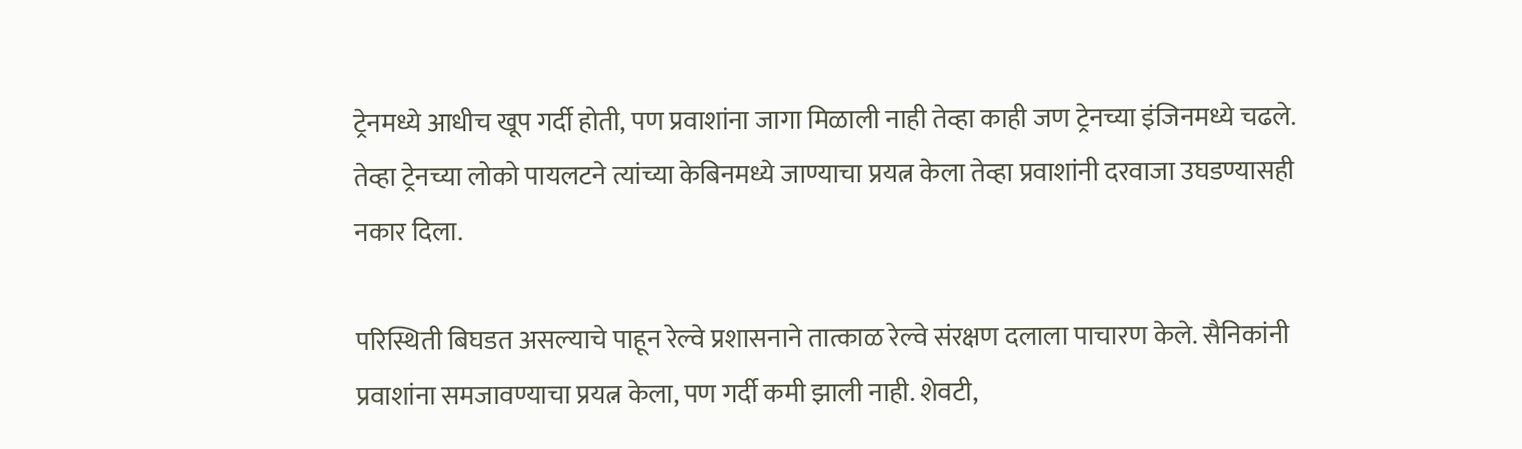ट्रेनमध्ये आधीच खूप गर्दी होती, पण प्रवाशांना जागा मिळाली नाही तेव्हा काही जण ट्रेनच्या इंजिनमध्ये चढले. तेव्हा ट्रेनच्या लोको पायलटने त्यांच्या केबिनमध्ये जाण्याचा प्रयत्न केला तेव्हा प्रवाशांनी दरवाजा उघडण्यासही नकार दिला.

परिस्थिती बिघडत असल्याचे पाहून रेल्वे प्रशासनाने तात्काळ रेल्वे संरक्षण दलाला पाचारण केले. सैनिकांनी प्रवाशांना समजावण्याचा प्रयत्न केला, पण गर्दी कमी झाली नाही. शेवटी,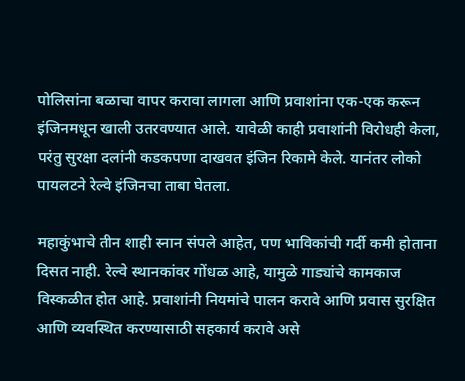पोलिसांना बळाचा वापर करावा लागला आणि प्रवाशांना एक-एक करून इंजिनमधून खाली उतरवण्यात आले. यावेळी काही प्रवाशांनी विरोधही केला, परंतु सुरक्षा दलांनी कडकपणा दाखवत इंजिन रिकामे केले. यानंतर लोको पायलटने रेल्वे इंजिनचा ताबा घेतला.

महाकुंभाचे तीन शाही स्नान संपले आहेत, पण भाविकांची गर्दी कमी होताना दिसत नाही. रेल्वे स्थानकांवर गोंधळ आहे, यामुळे गाड्यांचे कामकाज विस्कळीत होत आहे. प्रवाशांनी नियमांचे पालन करावे आणि प्रवास सुरक्षित आणि व्यवस्थित करण्यासाठी सहकार्य करावे असे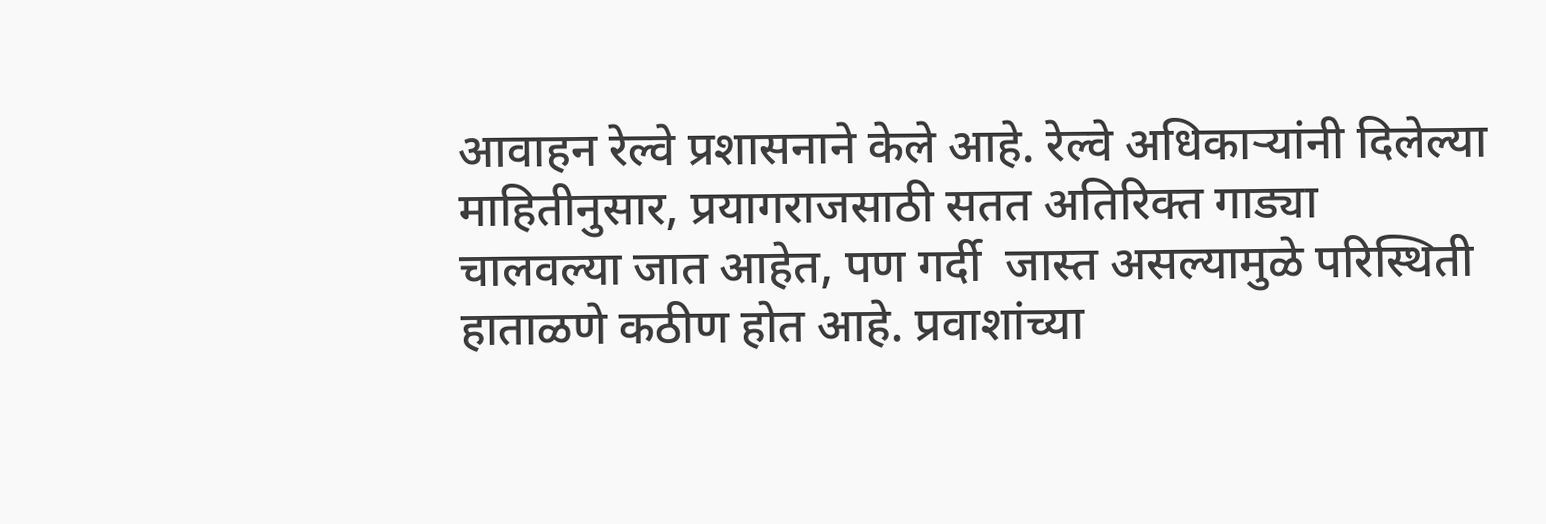आवाहन रेल्वे प्रशासनाने केले आहे. रेल्वे अधिकाऱ्यांनी दिलेल्या माहितीनुसार, प्रयागराजसाठी सतत अतिरिक्त गाड्या चालवल्या जात आहेत, पण गर्दी  जास्त असल्यामुळे परिस्थिती हाताळणे कठीण होत आहे. प्रवाशांच्या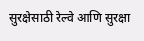सुरक्षेसाठी रेल्वे आणि सुरक्षा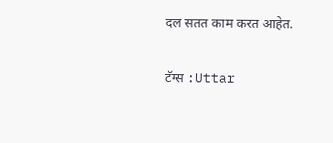दल सतत काम करत आहेत.

टॅग्स :Uttar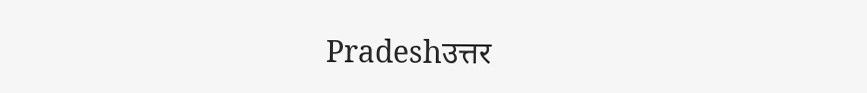Pradeshउत्तर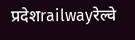प्रदेशrailwayरेल्वे